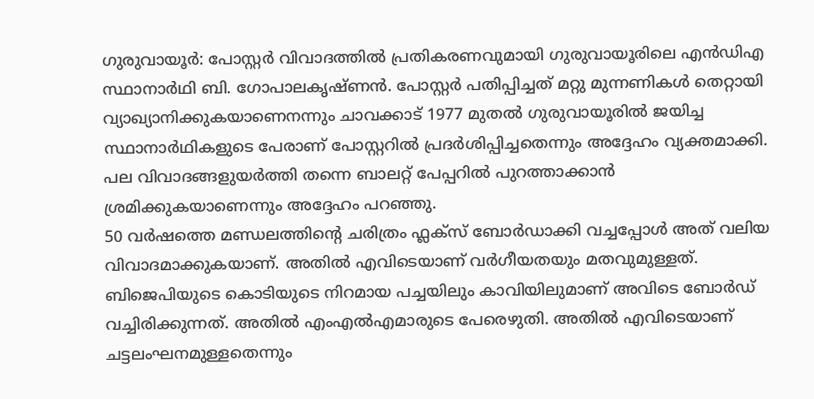ഗുരുവായൂർ: പോസ്റ്റർ വിവാദത്തിൽ പ്രതികരണവുമായി ഗുരുവായൂരിലെ എൻഡിഎ സ്ഥാനാർഥി ബി. ഗോപാലകൃഷ്ണൻ. പോസ്റ്റർ പതിപ്പിച്ചത് മറ്റു മുന്നണികൾ തെറ്റായി വ്യാഖ്യാനിക്കുകയാണെനന്നും ചാവക്കാട് 1977 മുതൽ ഗുരുവായൂരിൽ ജയിച്ച സ്ഥാനാർഥികളുടെ പേരാണ് പോസ്റ്ററിൽ പ്രദർശിപ്പിച്ചതെന്നും അദ്ദേഹം വ്യക്തമാക്കി. പല വിവാദങ്ങളുയർത്തി തന്നെ ബാലറ്റ് പേപ്പറിൽ പുറത്താക്കാൻ ശ്രമിക്കുകയാണെന്നും അദ്ദേഹം പറഞ്ഞു.
50 വർഷത്തെ മണ്ഡലത്തിന്റെ ചരിത്രം ഫ്ലക്സ് ബോർഡാക്കി വച്ചപ്പോൾ അത് വലിയ വിവാദമാക്കുകയാണ്. അതിൽ എവിടെയാണ് വർഗീയതയും മതവുമുള്ളത്. ബിജെപിയുടെ കൊടിയുടെ നിറമായ പച്ചയിലും കാവിയിലുമാണ് അവിടെ ബോർഡ് വച്ചിരിക്കുന്നത്. അതിൽ എംഎൽഎമാരുടെ പേരെഴുതി. അതിൽ എവിടെയാണ് ചട്ടലംഘനമുള്ളതെന്നും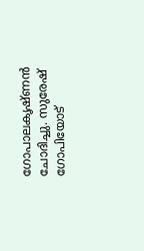ഗോപാലകൃഷ്ണൻ ചോദിച്ചു. സുരേഷ് ഗോപിയോട്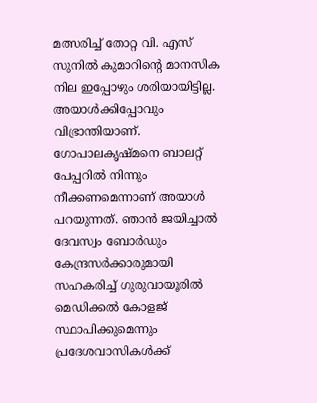മത്സരിച്ച് തോറ്റ വി. എസ് സുനിൽ കുമാറിന്റെ മാനസിക നില ഇപ്പോഴും ശരിയായിട്ടില്ല. അയാൾക്കിപ്പോവും വിഭ്രാന്തിയാണ്. ഗോപാലകൃഷ്മനെ ബാലറ്റ് പേപ്പറിൽ നിന്നും നീക്കണമെന്നാണ് അയാൾ പറയുന്നത്. ഞാൻ ജയിച്ചാൽ ദേവസ്വം ബോർഡും കേന്ദ്രസർക്കാരുമായി സഹകരിച്ച് ഗുരുവായൂരിൽ മെഡിക്കൽ കോളജ് സ്ഥാപിക്കുമെന്നും പ്രദേശവാസികൾക്ക്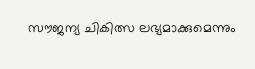സൗജന്യ ചികിത്സ ലഭ്യമാക്കുമെന്നും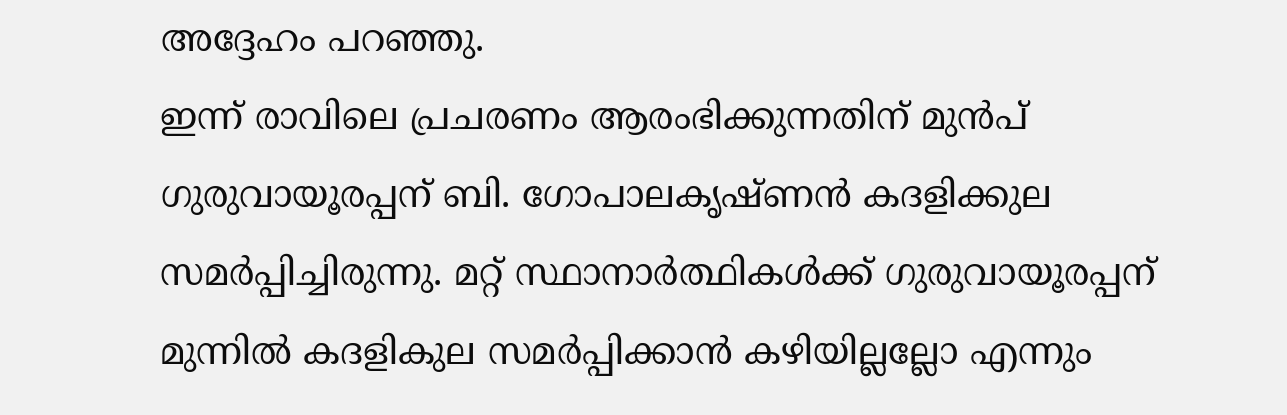അദ്ദേഹം പറഞ്ഞു.
ഇന്ന് രാവിലെ പ്രചരണം ആരംഭിക്കുന്നതിന് മുൻപ് ഗുരുവായൂരപ്പന് ബി. ഗോപാലകൃഷ്ണൻ കദളിക്കുല സമർപ്പിച്ചിരുന്നു. മറ്റ് സ്ഥാനാർത്ഥികൾക്ക് ഗുരുവായൂരപ്പന് മുന്നിൽ കദളികുല സമർപ്പിക്കാൻ കഴിയില്ലല്ലോ എന്നും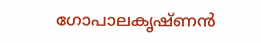ഗോപാലകൃഷ്ണൻ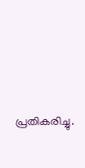പ്രതികരിച്ചു.